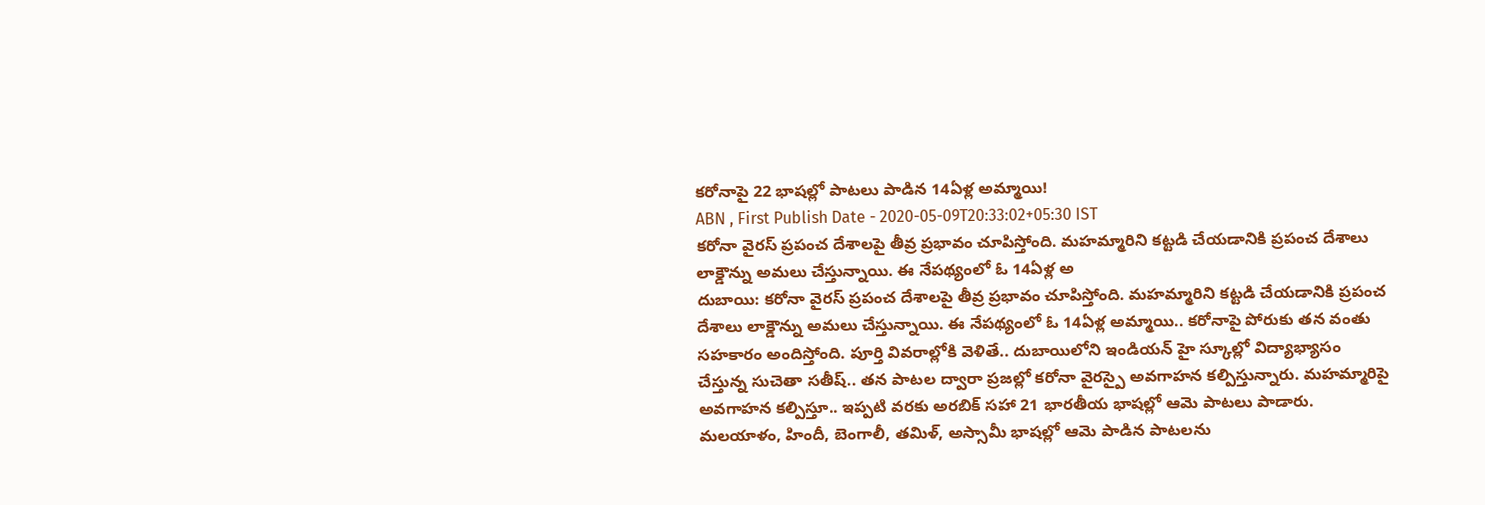కరోనాపై 22 భాషల్లో పాటలు పాడిన 14ఏళ్ల అమ్మాయి!
ABN , First Publish Date - 2020-05-09T20:33:02+05:30 IST
కరోనా వైరస్ ప్రపంచ దేశాలపై తీవ్ర ప్రభావం చూపిస్తోంది. మహమ్మారిని కట్టడి చేయడానికి ప్రపంచ దేశాలు లాక్డౌన్ను అమలు చేస్తున్నాయి. ఈ నేపథ్యంలో ఓ 14ఏళ్ల అ
దుబాయి: కరోనా వైరస్ ప్రపంచ దేశాలపై తీవ్ర ప్రభావం చూపిస్తోంది. మహమ్మారిని కట్టడి చేయడానికి ప్రపంచ దేశాలు లాక్డౌన్ను అమలు చేస్తున్నాయి. ఈ నేపథ్యంలో ఓ 14ఏళ్ల అమ్మాయి.. కరోనాపై పోరుకు తన వంతు సహకారం అందిస్తోంది. పూర్తి వివరాల్లోకి వెళితే.. దుబాయిలోని ఇండియన్ హై స్కూల్లో విద్యాభ్యాసం చేస్తున్న సుచెతా సతీష్.. తన పాటల ద్వారా ప్రజల్లో కరోనా వైరస్పై అవగాహన కల్పిస్తున్నారు. మహమ్మారిపై అవగాహన కల్పిస్తూ.. ఇప్పటి వరకు అరబిక్ సహా 21 భారతీయ భాషల్లో ఆమె పాటలు పాడారు. మలయాళం, హిందీ, బెంగాలీ, తమిళ్, అస్సామీ భాషల్లో ఆమె పాడిన పాటలను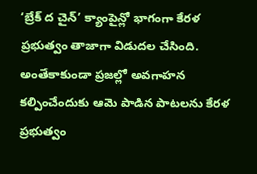‘బ్రేక్ ద చైన్’ క్యాంపైన్లో భాగంగా కేరళ ప్రభుత్వం తాజాగా విడుదల చేసింది. అంతేకాకుండా ప్రజల్లో అవగాహన కల్పించేందుకు ఆమె పాడిన పాటలను కేరళ ప్రభుత్వం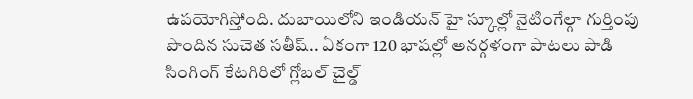ఉపయోగిస్తోంది. దుబాయిలోని ఇండియన్ హై స్కూల్లో నైటింగేల్గా గుర్తింపు పొందిన సుచెత సతీష్.. ఏకంగా 120 భాషల్లో అనర్గళంగా పాటలు పాడి సింగింగ్ కేటగిరిలో గ్లోబల్ చైల్డ్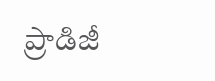ప్రాడిజీ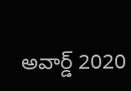అవార్డ్ 2020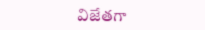విజేతగా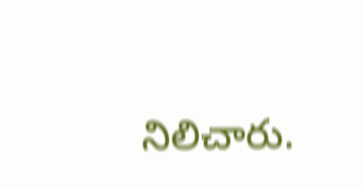నిలిచారు.